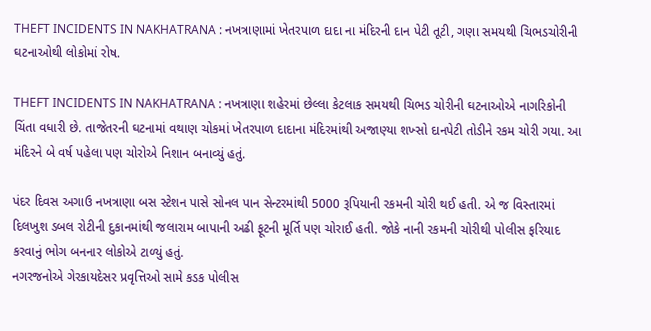THEFT INCIDENTS IN NAKHATRANA : નખત્રાણામાં ખેતરપાળ દાદા ના મંદિરની દાન પેટી તૂટી, ગણા સમયથી ચિભડચોરીની ઘટનાઓથી લોકોમાં રોષ.

THEFT INCIDENTS IN NAKHATRANA : નખત્રાણા શહેરમાં છેલ્લા કેટલાક સમયથી ચિભડ ચોરીની ઘટનાઓએ નાગરિકોની ચિંતા વધારી છે. તાજેતરની ઘટનામાં વથાણ ચોકમાં ખેતરપાળ દાદાના મંદિરમાંથી અજાણ્યા શખ્સો દાનપેટી તોડીને રકમ ચોરી ગયા. આ મંદિરને બે વર્ષ પહેલા પણ ચોરોએ નિશાન બનાવ્યું હતું.

પંદર દિવસ અગાઉ નખત્રાણા બસ સ્ટેશન પાસે સોનલ પાન સેન્ટરમાંથી 5000 રૂપિયાની રકમની ચોરી થઈ હતી. એ જ વિસ્તારમાં દિલખુશ ડબલ રોટીની દુકાનમાંથી જલારામ બાપાની અઢી ફૂટની મૂર્તિ પણ ચોરાઈ હતી. જોકે નાની રકમની ચોરીથી પોલીસ ફરિયાદ કરવાનું ભોગ બનનાર લોકોએ ટાળ્યું હતું.
નગરજનોએ ગેરકાયદેસર પ્રવૃત્તિઓ સામે કડક પોલીસ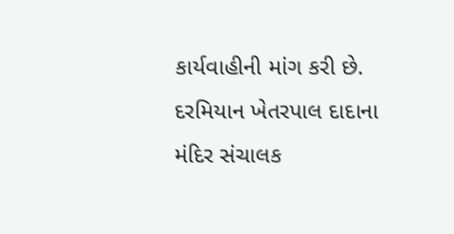કાર્યવાહીની માંગ કરી છે. દરમિયાન ખેતરપાલ દાદાના મંદિર સંચાલક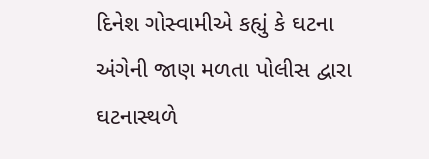દિનેશ ગોસ્વામીએ કહ્યું કે ઘટના અંગેની જાણ મળતા પોલીસ દ્વારા ઘટનાસ્થળે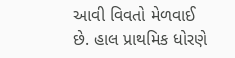આવી વિવતો મેળવાઈ છે. હાલ પ્રાથમિક ધોરણે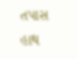તપાસ હાથ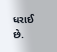ધરાઈ છે.